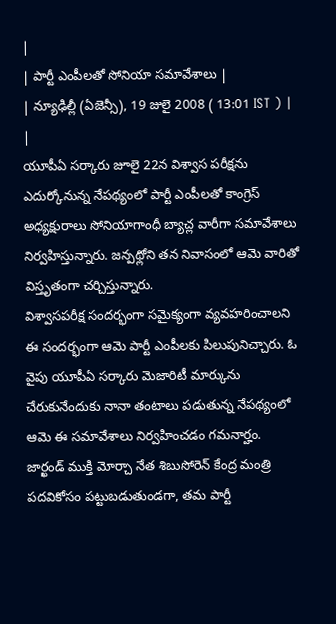|
| పార్టీ ఎంపీలతో సోనియా సమావేశాలు |
| న్యూఢిల్లీ (ఏజెన్సీ), 19 జులై 2008 ( 13:01 IST ) | |
యూపీఏ సర్కారు జూలై 22న విశ్వాస పరీక్షను ఎదుర్కోనున్న నేపథ్యంలో పార్టీ ఎంపీలతో కాంగ్రెస్ అధ్యక్షురాలు సోనియాగాంధీ బ్యాచ్ల వారీగా సమావేశాలు నిర్వహిస్తున్నారు. జన్పథ్లోని తన నివాసంలో ఆమె వారితో విస్తృతంగా చర్చిస్తున్నారు.
విశ్వాసపరీక్ష సందర్భంగా సమైక్యంగా వ్యవహరించాలని ఈ సందర్భంగా ఆమె పార్టీ ఎంపీలకు పిలుపునిచ్చారు. ఓ వైపు యూపీఏ సర్కారు మెజారిటీ మార్కును చేరుకునేందుకు నానా తంటాలు పడుతున్న నేపథ్యంలో ఆమె ఈ సమావేశాలు నిర్వహించడం గమనార్హం.
జార్ఖండ్ ముక్తి మోర్చా నేత శిబుసోరెన్ కేంద్ర మంత్రి పదవికోసం పట్టుబడుతుండగా, తమ పార్టీ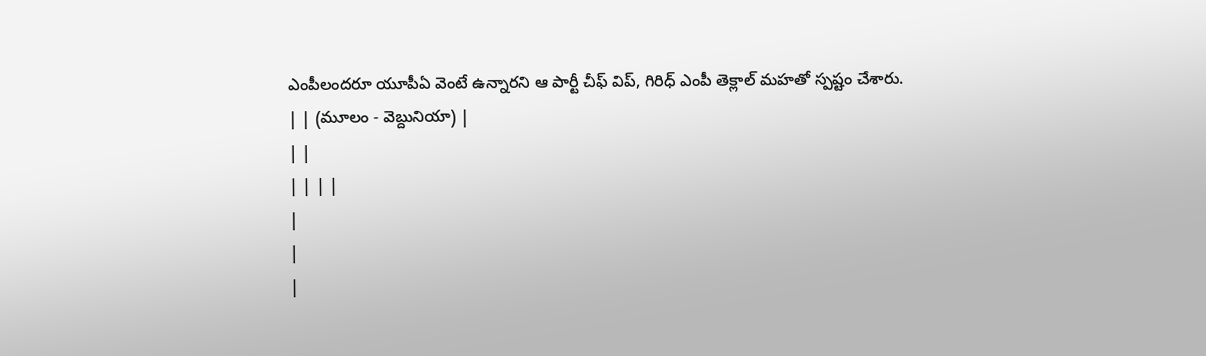ఎంపీలందరూ యూపీఏ వెంటే ఉన్నారని ఆ పార్టీ చీఫ్ విప్, గిరిధ్ ఎంపీ తెక్లాల్ మహతో స్పష్టం చేశారు.
| | (మూలం - వెబ్దునియా) |
| |
| | | |
|
|
|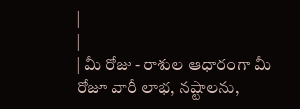|
|
| మీ రోజు - రాశుల ఆధారంగా మీ రోజూ వారీ లాభ, నష్టాలను,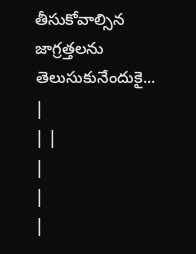తీసుకోవాల్సిన జాగ్రత్తలను తెలుసుకునేందుకై... |
| |
|
|
|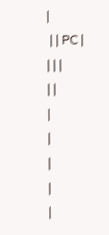|
 | | PC |
| | |
| |
|
|
|
|
|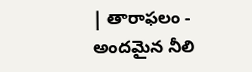| తారాఫలం - అందమైన నీలి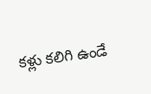కళ్లు కలిగి ఉండే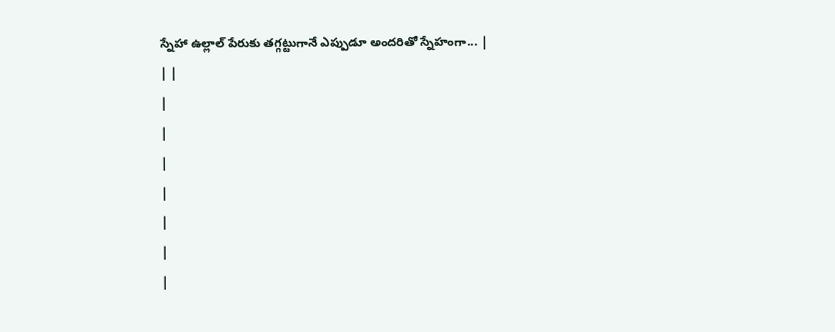స్నేహా ఉల్లాల్ పేరుకు తగ్గట్టుగానే ఎప్పుడూ అందరితో స్నేహంగా... |
| |
|
|
|
|
|
|
|